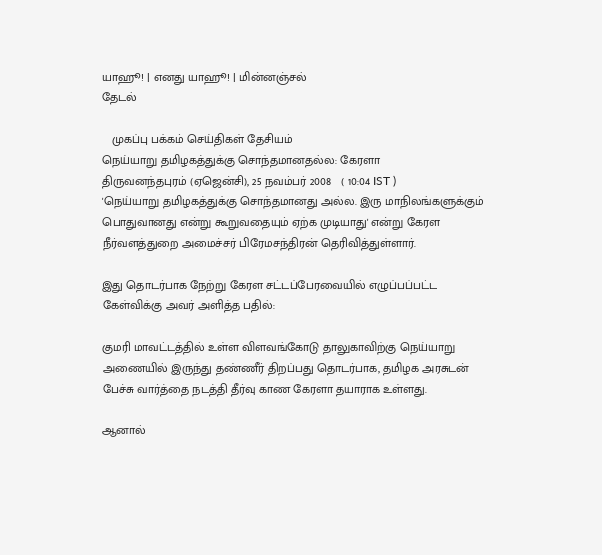யாஹூ! | எனது யாஹூ! | மின்னஞ்சல்
தேடல்

   முகப்பு பக்கம் செய்திகள் தேசியம்
நெய்யாறு தமிழகத்துக்கு சொந்தமானதல்ல: கேரளா
திருவனந்தபுரம் (ஏஜென்சி), 25 நவம்பர் 2008   ( 10:04 IST )
'நெய்யாறு தமிழகத்துக்கு சொந்தமானது அல்ல. இரு மாநிலங்களுக்கும் பொதுவானது என்று கூறுவதையும் ஏற்க முடியாது' என்று கேரள நீர்வளத்துறை அமைச்சர் பிரேமசந்திரன் தெரிவித்துள்ளார்.

இது தொடர்பாக நேற்று கேரள சட்டப்பேரவையில் எழுப்பப்பட்ட கேள்விக்கு அவர் அளித்த பதில்:

குமரி மாவட்டத்தில் உள்ள விளவங்கோடு தாலுகாவிற்கு நெய்யாறு அணையில் இருந்து தண்ணீர் திறப்பது தொடர்பாக, தமிழக அரசுடன் பேச்சு வார்த்தை நடத்தி தீர்வு காண கேரளா தயாராக உள்ளது.

ஆனால்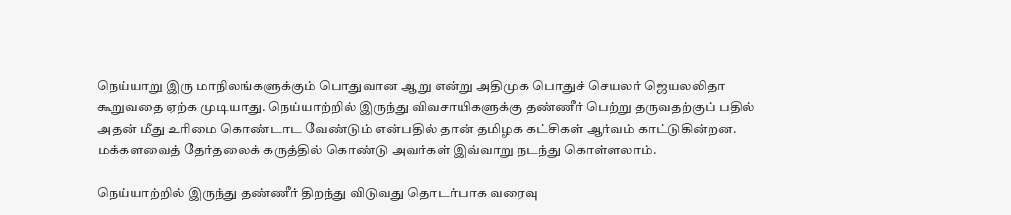நெய்யாறு இரு மாநிலங்களுக்கும் பொதுவான ஆறு என்று அதிமுக பொதுச் செயலர் ஜெயலலிதா கூறுவதை ஏற்க முடியாது. நெய்யாற்றில் இருந்து விவசாயிகளுக்கு தண்ணீர் பெற்று தருவதற்குப் பதில் அதன் மீது உரிமை கொண்டாட வேண்டும் என்பதில் தான் தமிழக கட்சிகள் ஆர்வம் காட்டுகின்றன. மக்களவைத் தேர்தலைக் கருத்தில் கொண்டு அவர்கள் இவ்வாறு நடந்து கொள்ளலாம்.

நெய்யாற்றில் இருந்து தண்ணீர் திறந்து விடுவது தொடர்பாக வரைவு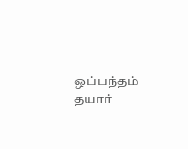ஒப்பந்தம் தயார்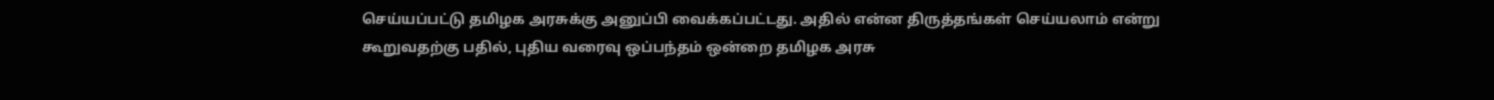செய்யப்பட்டு தமிழக அரசுக்கு அனுப்பி வைக்கப்பட்டது. அதில் என்ன திருத்தங்கள் செய்யலாம் என்று கூறுவதற்கு பதில், புதிய வரைவு ஒப்பந்தம் ஒன்றை தமிழக அரசு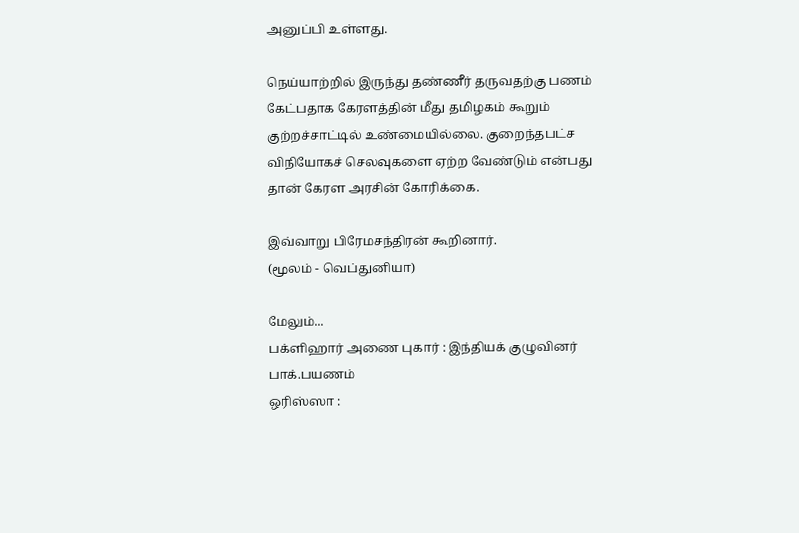அனுப்பி உள்ளது.

நெய்யாற்றில் இருந்து தண்ணீர் தருவதற்கு பணம் கேட்பதாக கேரளத்தின் மீது தமிழகம் கூறும் குற்றச்சாட்டில் உண்மையில்லை. குறைந்தபட்ச விநியோகச் செலவுகளை ஏற்ற வேண்டும் என்பது தான் கேரள அரசின் கோரிக்கை.

இவ்வாறு பிரேமசந்திரன் கூறினார்.
(மூலம் - வெப்துனியா)

மேலும்...
பக்ளிஹார் அணை புகார் : இந்திய‌க் குழு‌வின‌ர் பா‌க்.பயண‌ம்
ஒரிஸ்ஸா :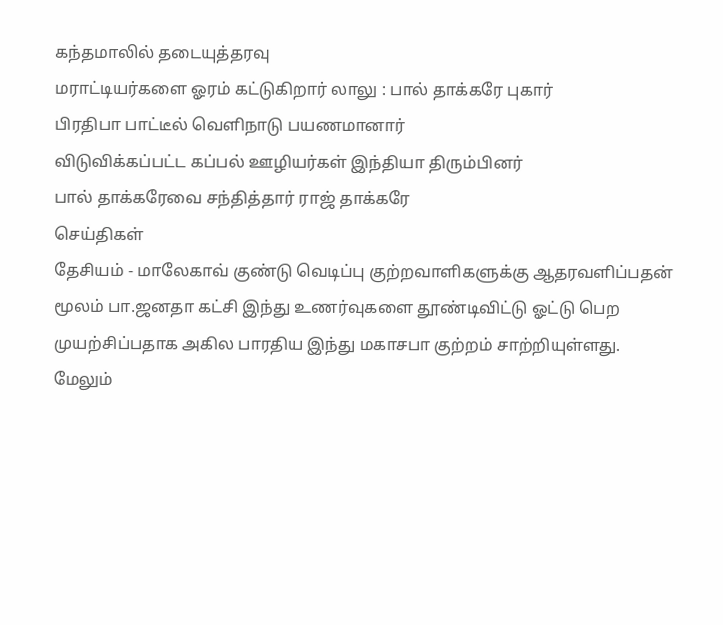கந்தமாலில் தடையுத்தரவு
மராட்டியர்களை ஓரம் கட்டுகிறார் லாலு : பால் தாக்கரே புகார்
பிரதிபா பாட்டீல் வெளிநாடு பயணமானார்
விடுவிக்கப்பட்ட கப்பல் ஊழியர்கள் இந்தியா திரும்பினர்
பால் தாக்கரேவை சந்தித்தார் ராஜ் தாக்கரே
செய்திகள்
தேசியம் - மாலேகாவ் குண்டு வெடிப்பு குற்றவாளிகளுக்கு ஆதரவளிப்பதன் மூலம் பா.ஜனதா கட்சி இந்து உணர்வுகளை தூண்டிவிட்டு ஓட்டு பெற முயற்சிப்பதாக அகில பாரதிய இந்து மகாசபா குற்றம் சாற்றியுள்ளது.
மேலும்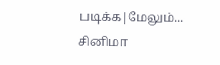படிக்க|மேலும்...
சினிமா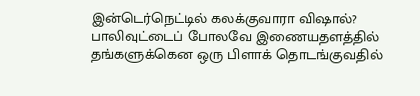இன்டெர்நெட்டில் கலக்குவாரா விஷால்?
பாலிவுட்டைப் போலவே இணையதளத்தில் தங்களுக்கென ஒரு பிளாக் தொடங்குவதில்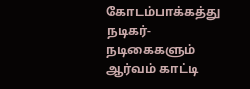கோடம்பாக்கத்து நடிகர்- நடிகைகளும் ஆர்வம் காட்டி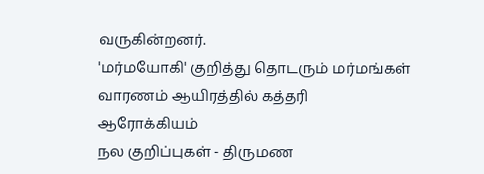வருகின்றனர்.
'மர்மயோகி' குறித்து தொடரும் மர்மங்கள்
வாரணம் ஆயிரத்தில் கத்தரி
ஆரோக்கியம்
நல குறிப்புகள் - திருமண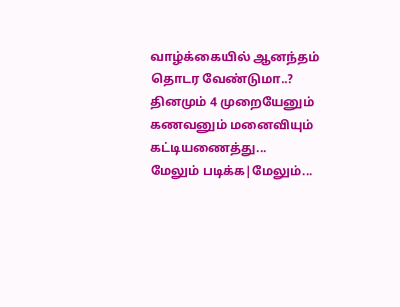வாழ்க்கையில் ஆனந்தம் தொடர வேண்டுமா..? தினமும் 4 முறையேனும் கணவனும் மனைவியும் கட்டியணைத்து...
மேலும் படிக்க|மேலும்...